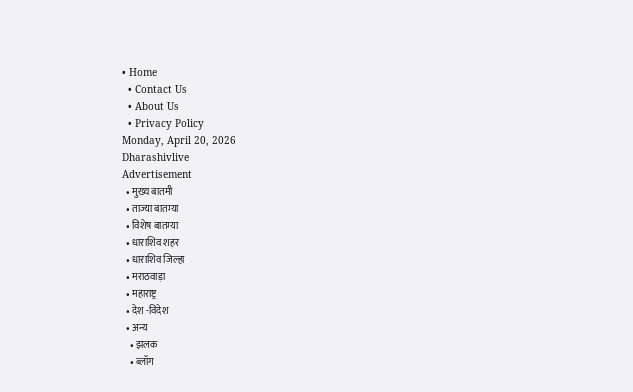• Home
  • Contact Us
  • About Us
  • Privacy Policy
Monday, April 20, 2026
Dharashivlive
Advertisement
  • मुख्य बातमी
  • ताज्या बातम्या
  • विशेष बातम्या
  • धाराशिव शहर
  • धाराशिव जिल्हा
  • मराठवाड़ा
  • महाराष्ट्र
  • देश -विदेश
  • अन्य
    • झलक
    • ब्लॉग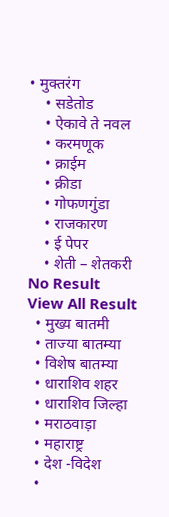• मुक्तरंग
    • सडेतोड
    • ऐकावे ते नवल
    • करमणूक
    • क्राईम
    • क्रीडा
    • गोफणगुंडा
    • राजकारण
    • ई पेपर
    • शेती – शेतकरी
No Result
View All Result
  • मुख्य बातमी
  • ताज्या बातम्या
  • विशेष बातम्या
  • धाराशिव शहर
  • धाराशिव जिल्हा
  • मराठवाड़ा
  • महाराष्ट्र
  • देश -विदेश
  •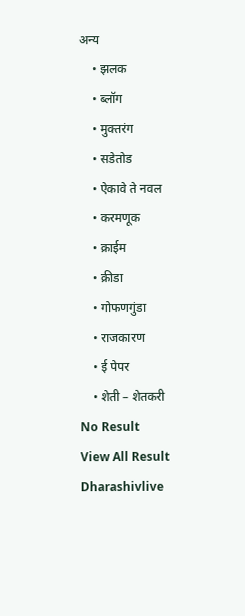अन्य
    • झलक
    • ब्लॉग
    • मुक्तरंग
    • सडेतोड
    • ऐकावे ते नवल
    • करमणूक
    • क्राईम
    • क्रीडा
    • गोफणगुंडा
    • राजकारण
    • ई पेपर
    • शेती – शेतकरी
No Result
View All Result
Dharashivlive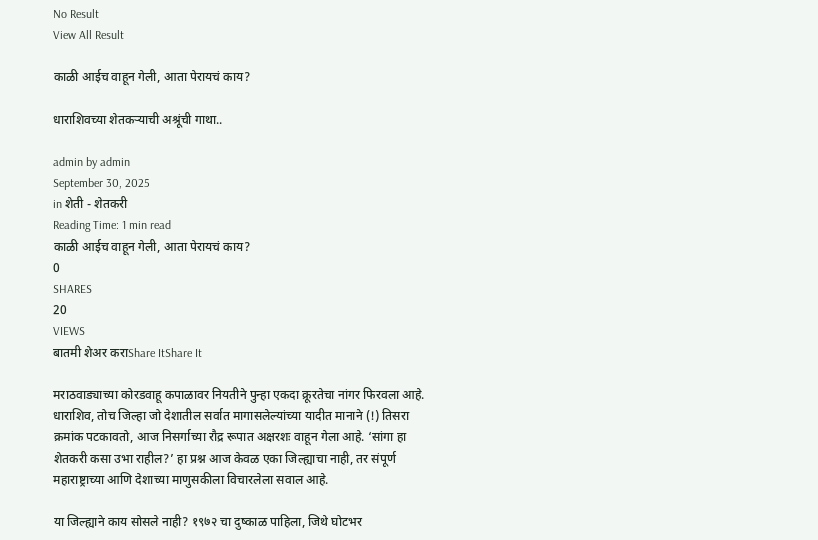No Result
View All Result

काळी आईच वाहून गेली, आता पेरायचं काय?

धाराशिवच्या शेतकऱ्याची अश्रूंची गाथा..

admin by admin
September 30, 2025
in शेती - शेतकरी
Reading Time: 1 min read
काळी आईच वाहून गेली, आता पेरायचं काय?
0
SHARES
20
VIEWS
बातमी शेअर कराShare ItShare It

मराठवाड्याच्या कोरडवाहू कपाळावर नियतीने पुन्हा एकदा क्रूरतेचा नांगर फिरवला आहे. धाराशिव, तोच जिल्हा जो देशातील सर्वात मागासलेल्यांच्या यादीत मानाने (!) तिसरा क्रमांक पटकावतो, आज निसर्गाच्या रौद्र रूपात अक्षरशः वाहून गेला आहे. ‘सांगा हा शेतकरी कसा उभा राहील?’ हा प्रश्न आज केवळ एका जिल्ह्याचा नाही, तर संपूर्ण महाराष्ट्राच्या आणि देशाच्या माणुसकीला विचारलेला सवाल आहे.

या जिल्ह्याने काय सोसले नाही? १९७२ चा दुष्काळ पाहिला, जिथे घोटभर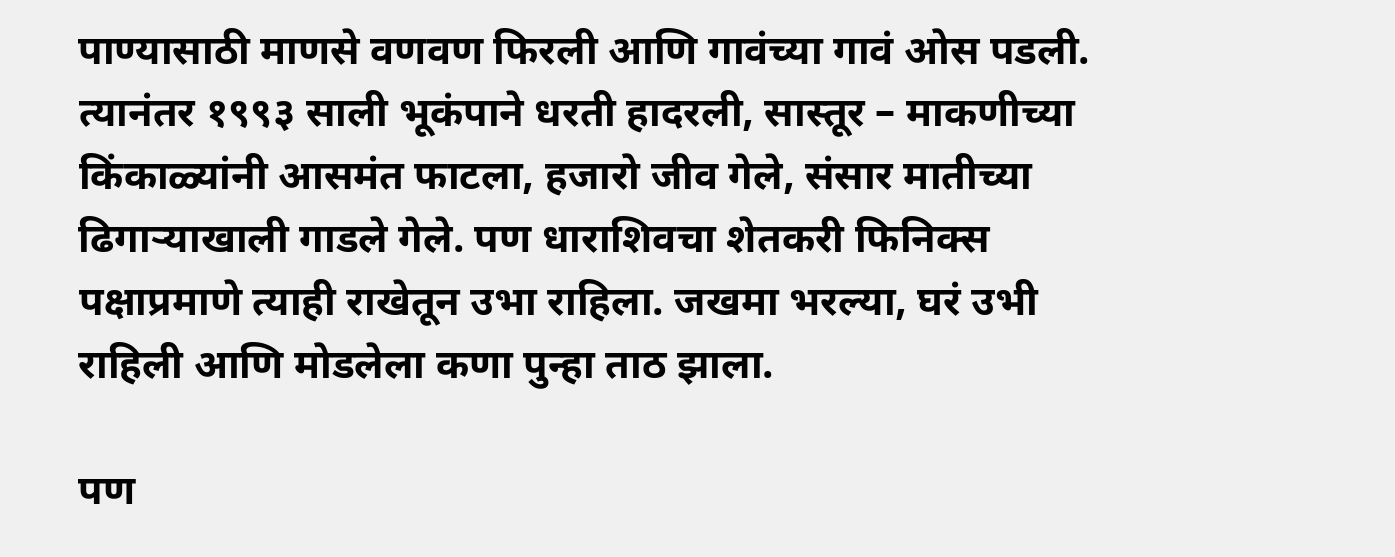पाण्यासाठी माणसे वणवण फिरली आणि गावंच्या गावं ओस पडली. त्यानंतर १९९३ साली भूकंपाने धरती हादरली, सास्तूर – माकणीच्या किंकाळ्यांनी आसमंत फाटला, हजारो जीव गेले, संसार मातीच्या ढिगाऱ्याखाली गाडले गेले. पण धाराशिवचा शेतकरी फिनिक्स पक्षाप्रमाणे त्याही राखेतून उभा राहिला. जखमा भरल्या, घरं उभी राहिली आणि मोडलेला कणा पुन्हा ताठ झाला.

पण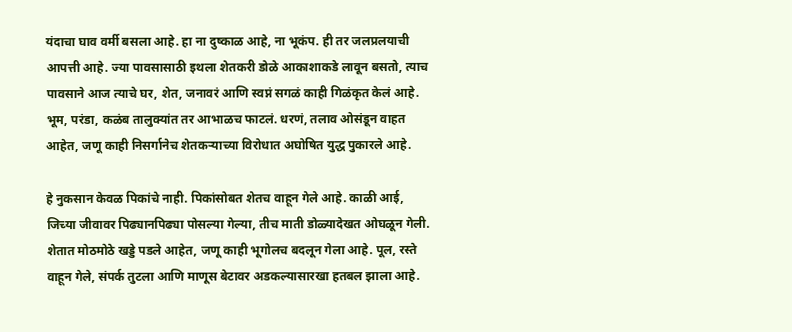यंदाचा घाव वर्मी बसला आहे. हा ना दुष्काळ आहे, ना भूकंप. ही तर जलप्रलयाची आपत्ती आहे. ज्या पावसासाठी इथला शेतकरी डोळे आकाशाकडे लावून बसतो, त्याच पावसाने आज त्याचे घर, शेत, जनावरं आणि स्वप्नं सगळं काही गिळंकृत केलं आहे. भूम, परंडा, कळंब तालुक्यांत तर आभाळच फाटलं. धरणं, तलाव ओसंडून वाहत आहेत, जणू काही निसर्गानेच शेतकऱ्याच्या विरोधात अघोषित युद्ध पुकारले आहे.

हे नुकसान केवळ पिकांचे नाही. पिकांसोबत शेतच वाहून गेले आहे. काळी आई, जिच्या जीवावर पिढ्यानपिढ्या पोसल्या गेल्या, तीच माती डोळ्यादेखत ओघळून गेली. शेतात मोठमोठे खड्डे पडले आहेत, जणू काही भूगोलच बदलून गेला आहे. पूल, रस्ते वाहून गेले, संपर्क तुटला आणि माणूस बेटावर अडकल्यासारखा हतबल झाला आहे.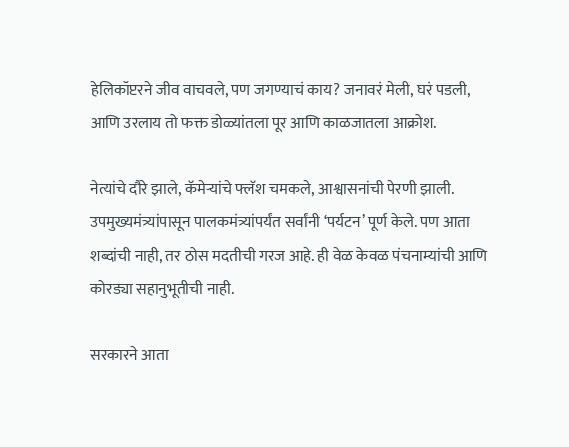हेलिकॉप्टरने जीव वाचवले, पण जगण्याचं काय? जनावरं मेली, घरं पडली, आणि उरलाय तो फक्त डोळ्यांतला पूर आणि काळजातला आक्रोश.

नेत्यांचे दौरे झाले, कॅमेऱ्यांचे फ्लॅश चमकले, आश्वासनांची पेरणी झाली. उपमुख्यमंत्र्यांपासून पालकमंत्र्यांपर्यंत सर्वांनी ‘पर्यटन’ पूर्ण केले. पण आता शब्दांची नाही, तर ठोस मदतीची गरज आहे. ही वेळ केवळ पंचनाम्यांची आणि कोरड्या सहानुभूतीची नाही.

सरकारने आता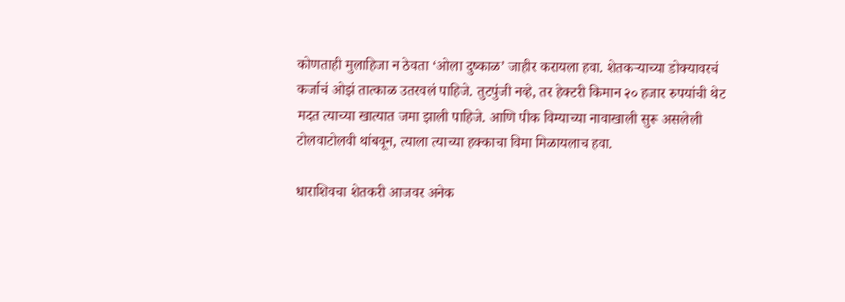कोणताही मुलाहिजा न ठेवता ‘ओला दुष्काळ’ जाहीर करायला हवा. शेतकऱ्याच्या डोक्यावरचं कर्जाचं ओझं तात्काळ उतरवलं पाहिजे. तुटपुंजी नव्हे, तर हेक्टरी किमान २० हजार रुपयांची थेट मदत त्याच्या खात्यात जमा झाली पाहिजे. आणि पीक विम्याच्या नावाखाली सुरू असलेली टोलवाटोलवी थांबवून, त्याला त्याच्या हक्काचा विमा मिळायलाच हवा.

धाराशिवचा शेतकरी आजवर अनेक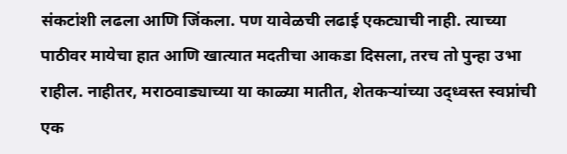संकटांशी लढला आणि जिंकला. पण यावेळची लढाई एकट्याची नाही. त्याच्या पाठीवर मायेचा हात आणि खात्यात मदतीचा आकडा दिसला, तरच तो पुन्हा उभा राहील. नाहीतर, मराठवाड्याच्या या काळ्या मातीत, शेतकऱ्यांच्या उद्ध्वस्त स्वप्नांची एक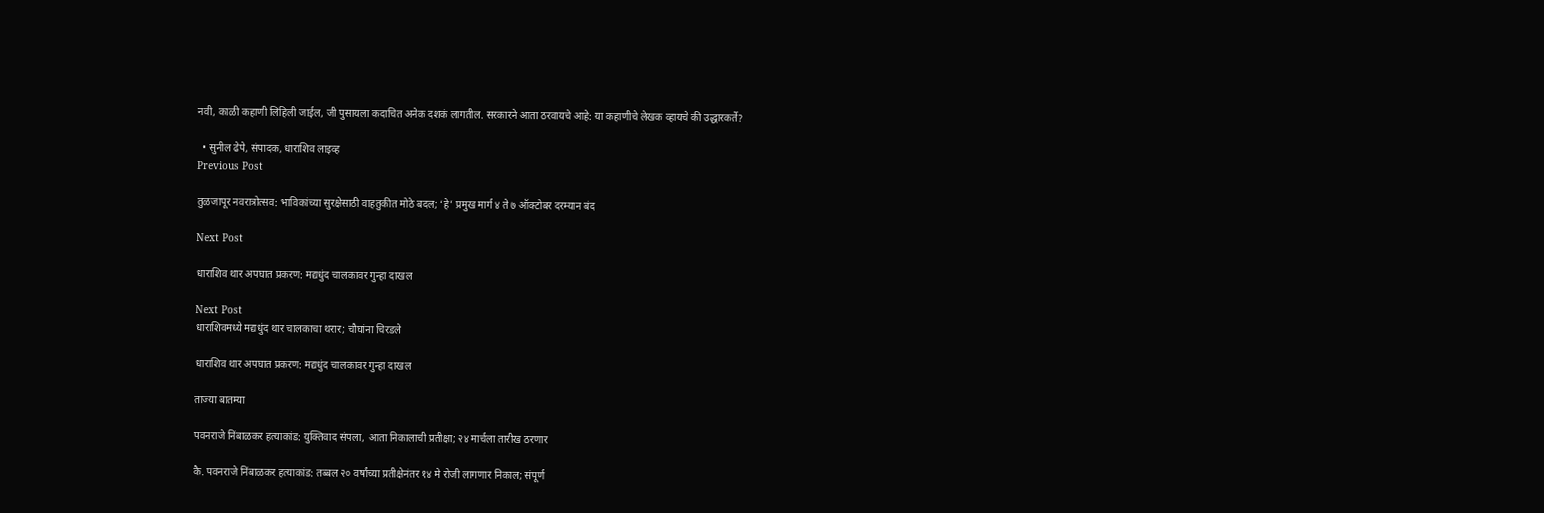नवी, काळी कहाणी लिहिली जाईल, जी पुसायला कदाचित अनेक दशकं लागतील. सरकारने आता ठरवायचे आहे: या कहाणीचे लेखक व्हायचे की उद्धारकर्ते?

  • सुनील ढेपे, संपादक, धाराशिव लाइव्ह
Previous Post

तुळजापूर नवरात्रोत्सव: भाविकांच्या सुरक्षेसाठी वाहतुकीत मोठे बदल; ‘हे’ प्रमुख मार्ग ४ ते ७ ऑक्टोबर दरम्यान बंद

Next Post

धाराशिव थार अपघात प्रकरण: मद्यधुंद चालकावर गुन्हा दाखल

Next Post
धाराशिवमध्ये मद्यधुंद थार चालकाचा थरार; चौघांना चिरडले

धाराशिव थार अपघात प्रकरण: मद्यधुंद चालकावर गुन्हा दाखल

ताज्या बातम्या

पवनराजे निंबाळकर हत्याकांड: युक्तिवाद संपला, आता निकालाची प्रतीक्षा; २४ मार्चला तारीख ठरणार

कै. पवनराजे निंबाळकर हत्याकांड: तब्बल २० वर्षांच्या प्रतीक्षेनंतर १४ मे रोजी लागणार निकाल; संपूर्ण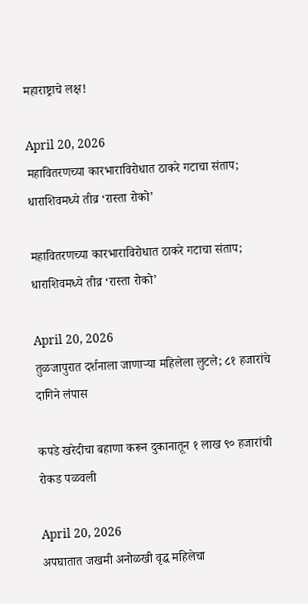महाराष्ट्राचे लक्ष!

April 20, 2026
महावितरणच्या कारभाराविरोधात ठाकरे गटाचा संताप; धाराशिवमध्ये तीव्र ‘रास्ता रोको’

महावितरणच्या कारभाराविरोधात ठाकरे गटाचा संताप; धाराशिवमध्ये तीव्र ‘रास्ता रोको’

April 20, 2026
तुळजापुरात दर्शनाला जाणाऱ्या महिलेला लुटले; ८१ हजारांचे दागिने लंपास

कपडे खरेदीचा बहाणा करून दुकानातून १ लाख ९० हजारांची रोकड पळवली

April 20, 2026
अपघातात जखमी अनोळखी वृद्ध महिलेचा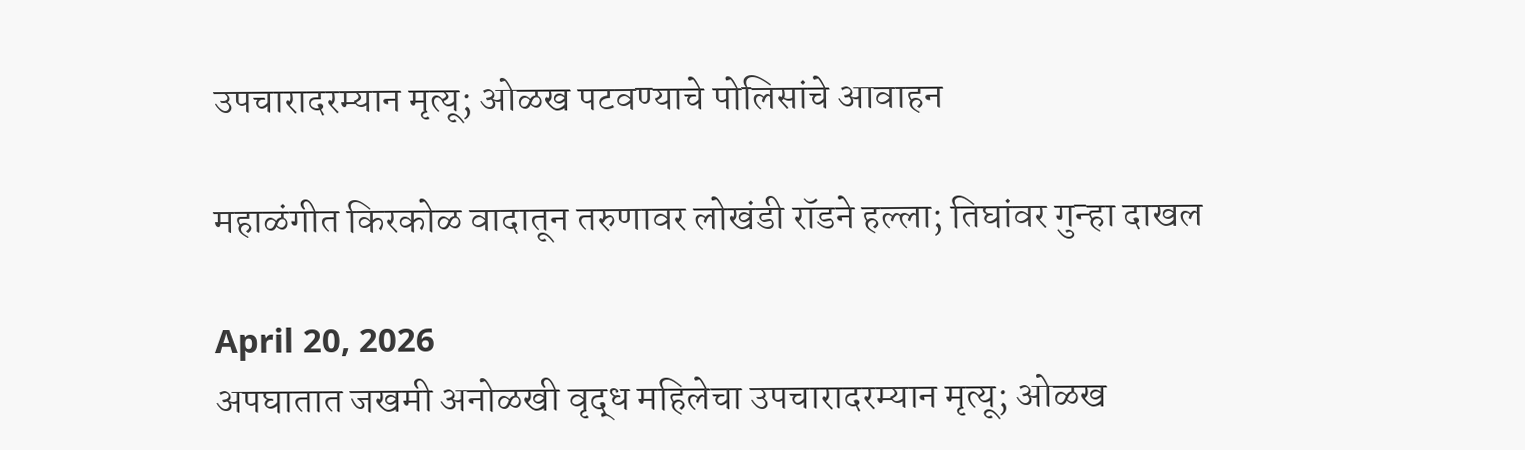उपचारादरम्यान मृत्यू; ओळख पटवण्याचे पोलिसांचे आवाहन

महाळंगीत किरकोळ वादातून तरुणावर लोखंडी रॉडने हल्ला; तिघांवर गुन्हा दाखल

April 20, 2026
अपघातात जखमी अनोळखी वृद्ध महिलेचा उपचारादरम्यान मृत्यू; ओळख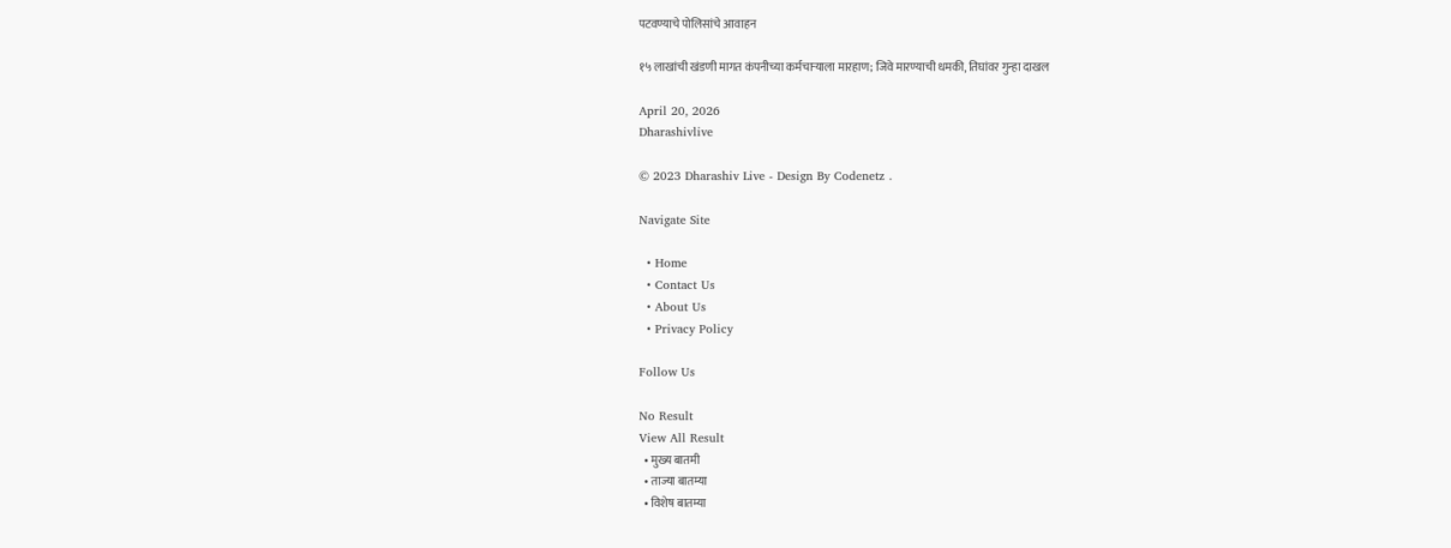पटवण्याचे पोलिसांचे आवाहन

१५ लाखांची खंडणी मागत कंपनीच्या कर्मचाऱ्याला मारहाण; जिवे मारण्याची धमकी, तिघांवर गुन्हा दाखल

April 20, 2026
Dharashivlive

© 2023 Dharashiv Live - Design By Codenetz .

Navigate Site

  • Home
  • Contact Us
  • About Us
  • Privacy Policy

Follow Us

No Result
View All Result
  • मुख्य बातमी
  • ताज्या बातम्या
  • विशेष बातम्या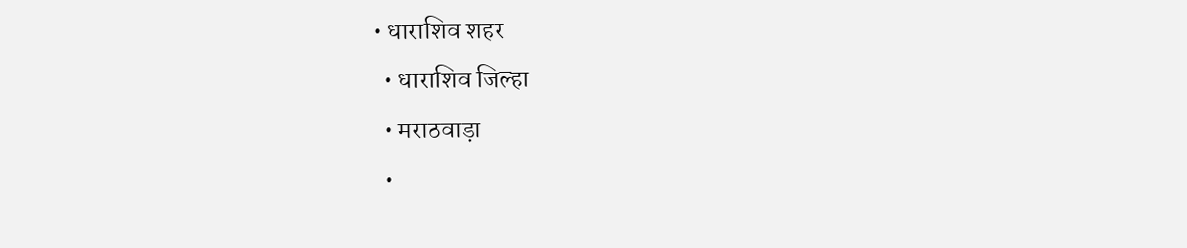• धाराशिव शहर
  • धाराशिव जिल्हा
  • मराठवाड़ा
  •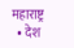महाराष्ट्र
  • देश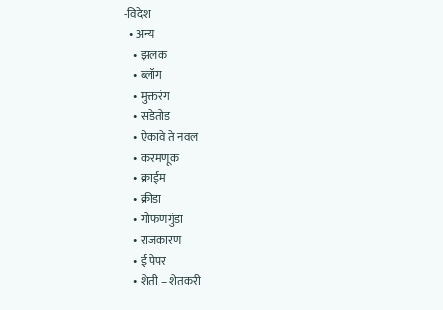-विदेश
  • अन्य
    • झलक
    • ब्लॉग
    • मुक्तरंग
    • सडेतोड
    • ऐकावे ते नवल
    • करमणूक
    • क्राईम
    • क्रीडा
    • गोफणगुंडा
    • राजकारण
    • ई पेपर
    • शेती – शेतकरी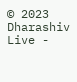© 2023 Dharashiv Live -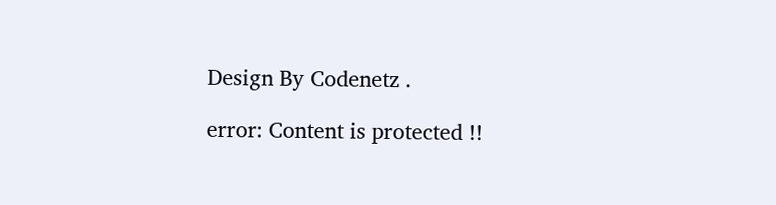Design By Codenetz .

error: Content is protected !!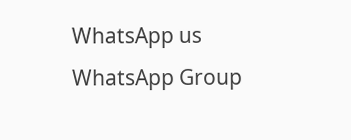WhatsApp us
WhatsApp Group